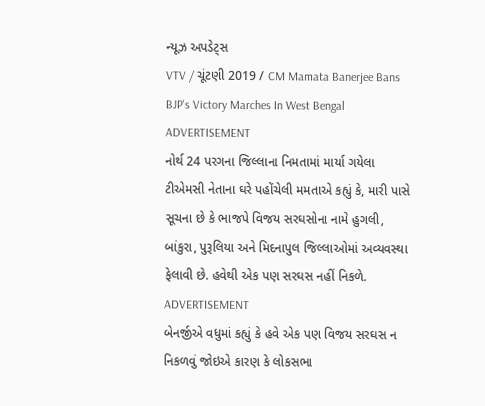ન્યૂઝ અપડેટ્સ
VTV / ચૂંટણી 2019 / CM Mamata Banerjee Bans BJP's Victory Marches In West Bengal
ADVERTISEMENT
નોર્થ 24 પરગના જિલ્લાના નિમતામાં માર્યા ગયેલા ટીએમસી નેતાના ઘરે પહોંચેલી મમતાએ કહ્યું કે, મારી પાસે સૂચના છે કે ભાજપે વિજય સરઘસોના નામે હુગલી, બાંકુરા, પુરૂલિયા અને મિદનાપુલ જિલ્લાઓમાં અવ્યવસ્થા ફેલાવી છે. હવેથી એક પણ સરઘસ નહીં નિકળે.
ADVERTISEMENT
બેનર્જીએ વધુમાં કહ્યું કે હવે એક પણ વિજય સરઘસ ન નિકળવું જોઇએ કારણ કે લોકસભા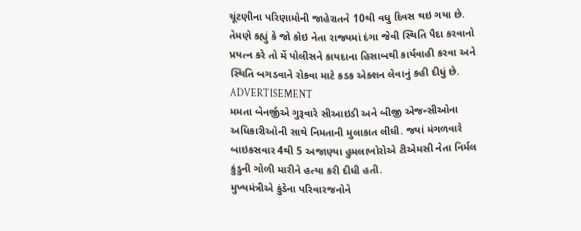ચૂંટણીના પરિણામોની જાહેરાતને 10થી વધુ દિવસ થઇ ગયા છે.
તેમણે કહ્યું કે જો કોઇ નેતા રાજ્યમાં દંગા જેવી સ્થિતિ પૈદા કરવાનો પ્રયત્ન કરે તો મેં પોલીસને કાયદાના હિસાબથી કાર્યવાહી કરવા અને સ્થિતિ બગડવાને રોકવા માટે કડક એક્શન લેવાનું કહી દીધું છે.
ADVERTISEMENT
મમતા બેનર્જીએ ગુરૂવારે સીઆઇડી અને બીજી એજન્સીઓના અધિકારીઓની સાથે નિમતાની મુલાકાત લીધી. જ્યાં મંગળવારે બાઇકસવાર 4થી 5 અજાણ્યા હુમલાખોરોએ ટીએમસી નેતા નિર્મલ કુંડુની ગોળી મારીને હત્યા કરી દીધી હતી.
મુખ્યમંત્રીએ કુંડેના પરિવારજનોને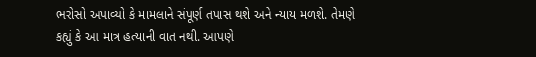ભરોસો અપાવ્યો કે મામલાને સંપૂર્ણ તપાસ થશે અને ન્યાય મળશે. તેમણે કહ્યું કે આ માત્ર હત્યાની વાત નથી. આપણે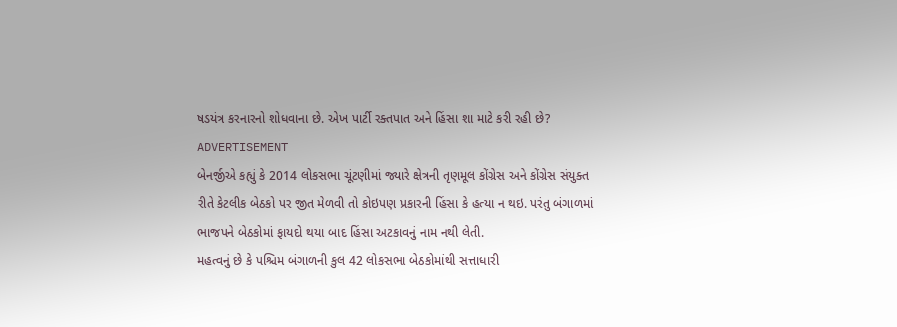ષડયંત્ર કરનારનો શોધવાના છે. એખ પાર્ટી રક્તપાત અને હિંસા શા માટે કરી રહી છે?
ADVERTISEMENT
બેનર્જીએ કહ્યું કે 2014 લોકસભા ચૂંટણીમાં જ્યારે ક્ષેત્રની તૃણમૂલ કોંગ્રેસ અને કોંગ્રેસ સંયુક્ત રીતે કેટલીક બેઠકો પર જીત મેળવી તો કોઇપણ પ્રકારની હિંસા કે હત્યા ન થઇ. પરંતુ બંગાળમાં ભાજપને બેઠકોમાં ફાયદો થયા બાદ હિંસા અટકાવનું નામ નથી લેતી.
મહત્વનું છે કે પશ્ચિમ બંગાળની કુલ 42 લોકસભા બેઠકોમાંથી સત્તાધારી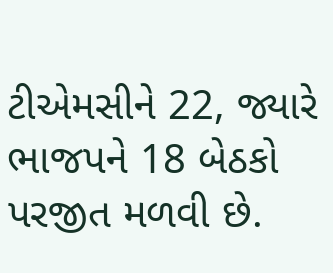ટીએમસીને 22, જ્યારે ભાજપને 18 બેઠકો પરજીત મળવી છે.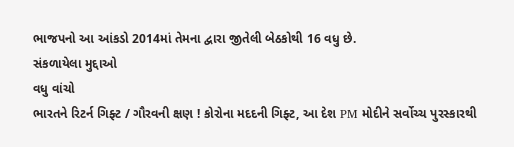ભાજપનો આ આંકડો 2014માં તેમના દ્વારા જીતેલી બેઠકોથી 16 વધુ છે.
સંકળાયેલા મુદ્દાઓ
વધુ વાંચો
ભારતને રિટર્ન ગિફ્ટ / ગૌરવની ક્ષણ ! કોરોના મદદની ગિફ્ટ, આ દેશ PM મોદીને સર્વોચ્ચ પુરસ્કારથી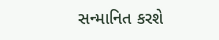સન્માનિત કરશે